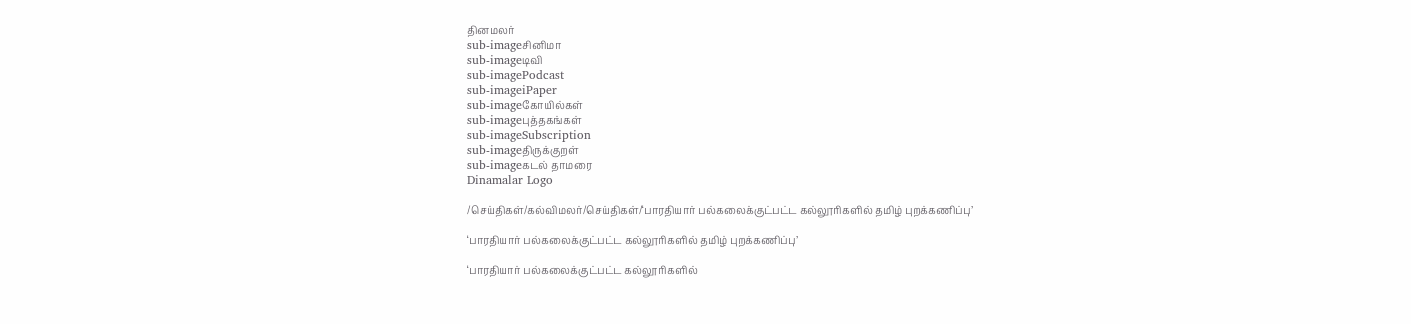தினமலர்
sub-imageசினிமா
sub-imageடிவி
sub-imagePodcast
sub-imageiPaper
sub-imageகோயில்கள்
sub-imageபுத்தகங்கள்
sub-imageSubscription
sub-imageதிருக்குறள்
sub-imageகடல் தாமரை
Dinamalar Logo

/செய்திகள்/கல்விமலர்/செய்திகள்/‘பாரதியார் பல்கலைக்குட்பட்ட கல்லூரிகளில் தமிழ் புறக்கணிப்பு’

‘பாரதியார் பல்கலைக்குட்பட்ட கல்லூரிகளில் தமிழ் புறக்கணிப்பு’

‘பாரதியார் பல்கலைக்குட்பட்ட கல்லூரிகளில்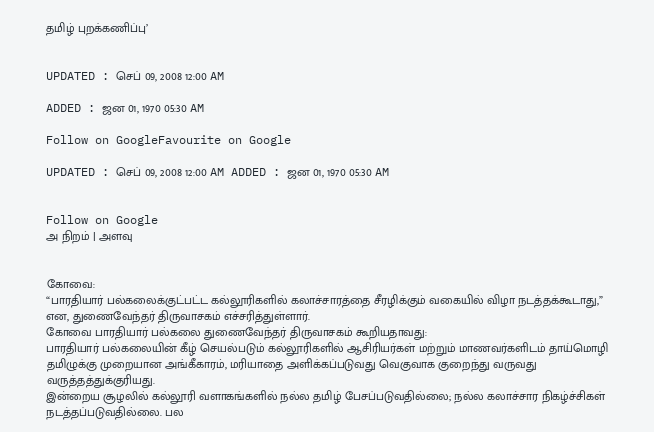தமிழ் புறக்கணிப்பு’


UPDATED : செப் 09, 2008 12:00 AM

ADDED : ஜன 01, 1970 05:30 AM

Follow on GoogleFavourite on Google

UPDATED : செப் 09, 2008 12:00 AM ADDED : ஜன 01, 1970 05:30 AM


Follow on Google
அ நிறம் | அளவு


கோவை:
“பாரதியார் பல்கலைக்குட்பட்ட கல்லூரிகளில் கலாச்சாரத்தை சீரழிக்கும் வகையில் விழா நடத்தக்கூடாது,” என, துணைவேந்தர் திருவாசகம் எச்சரித்துள்ளார்.
கோவை பாரதியார் பல்கலை துணைவேந்தர் திருவாசகம் கூறியதாவது:
பாரதியார் பல்கலையின் கீழ் செயல்படும் கல்லூரிகளில் ஆசிரியர்கள் மற்றும் மாணவர்களிடம் தாய்மொழி தமிழுக்கு முறையான அங்கீகாரம், மரியாதை அளிக்கப்படுவது வெகுவாக குறைந்து வருவது வருத்தத்துக்குரியது.
இன்றைய சூழலில் கல்லூரி வளாகங்களில் நல்ல தமிழ் பேசப்படுவதில்லை; நல்ல கலாச்சார நிகழ்ச்சிகள் நடத்தப்படுவதில்லை. பல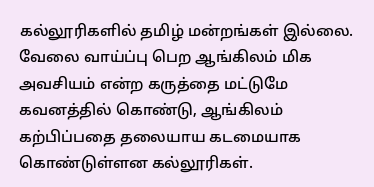கல்லூரிகளில் தமிழ் மன்றங்கள் இல்லை.
வேலை வாய்ப்பு பெற ஆங்கிலம் மிக அவசியம் என்ற கருத்தை மட்டுமே கவனத்தில் கொண்டு, ஆங்கிலம் கற்பிப்பதை தலையாய கடமையாக கொண்டுள்ளன கல்லூரிகள்.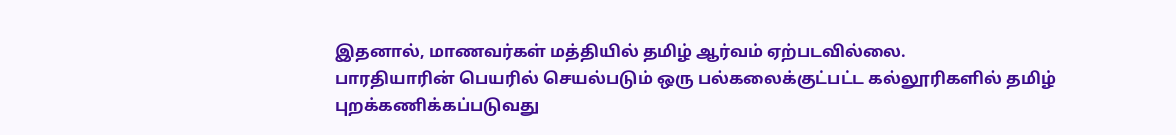இதனால், மாணவர்கள் மத்தியில் தமிழ் ஆர்வம் ஏற்படவில்லை.
பாரதியாரின் பெயரில் செயல்படும் ஒரு பல்கலைக்குட்பட்ட கல்லூரிகளில் தமிழ் புறக்கணிக்கப்படுவது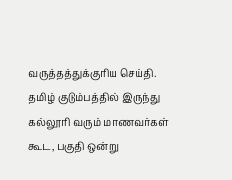வருத்தத்துக்குரிய செய்தி.
தமிழ் குடும்பத்தில் இருந்து கல்லூரி வரும் மாணவர்கள் கூட, பகுதி ஒன்று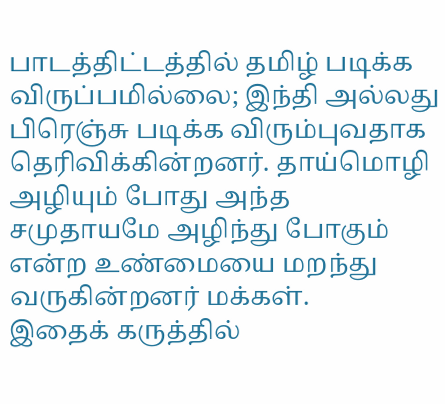பாடத்திட்டத்தில் தமிழ் படிக்க விருப்பமில்லை; இந்தி அல்லது பிரெஞ்சு படிக்க விரும்புவதாக தெரிவிக்கின்றனர். தாய்மொழி அழியும் போது அந்த சமுதாயமே அழிந்து போகும் என்ற உண்மையை மறந்து வருகின்றனர் மக்கள்.
இதைக் கருத்தில்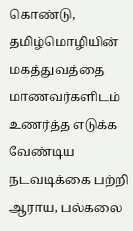கொண்டு, தமிழ்மொழியின் மகத்துவத்தை மாணவர்களிடம் உணர்த்த எடுக்க வேண்டிய நடவடிக்கை பற்றி ஆராய, பல்கலை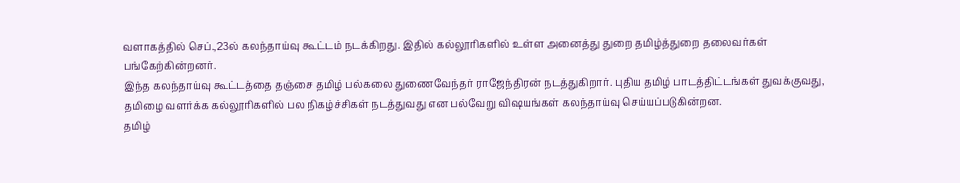வளாகத்தில் செப்.,23ல் கலந்தாய்வு கூட்டம் நடக்கிறது. இதில் கல்லூரிகளில் உள்ள அனைத்து துறை தமிழ்த்துறை தலைவர்கள் பங்கேற்கின்றனர்.
இந்த கலந்தாய்வு கூட்டத்தை தஞ்சை தமிழ் பல்கலை துணைவேந்தர் ராஜேந்திரன் நடத்துகிறார். புதிய தமிழ் பாடத்திட்டங்கள் துவக்குவது, தமிழை வளர்க்க கல்லூரிகளில் பல நிகழ்ச்சிகள் நடத்துவது என பல்வேறு விஷயங்கள் கலந்தாய்வு செய்யப்படுகின்றன.
தமிழ்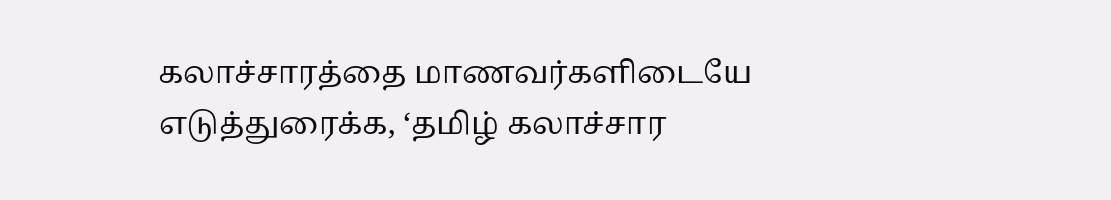கலாச்சாரத்தை மாணவர்களிடையே எடுத்துரைக்க, ‘தமிழ் கலாச்சார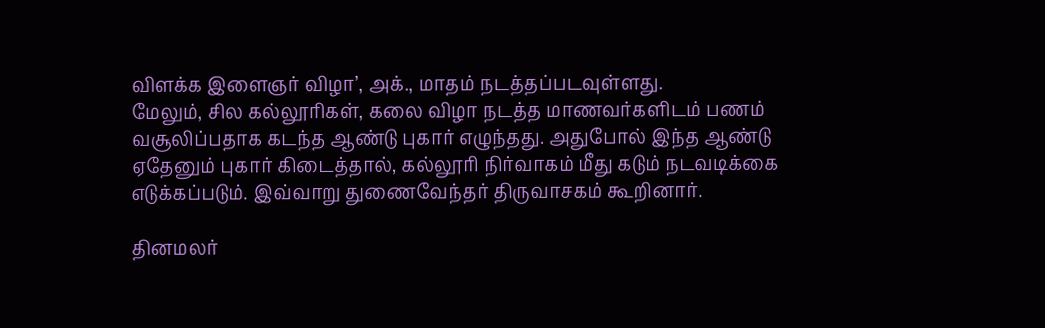விளக்க இளைஞர் விழா’, அக்., மாதம் நடத்தப்படவுள்ளது.
மேலும், சில கல்லூரிகள், கலை விழா நடத்த மாணவர்களிடம் பணம் வசூலிப்பதாக கடந்த ஆண்டு புகார் எழுந்தது. அதுபோல் இந்த ஆண்டு ஏதேனும் புகார் கிடைத்தால், கல்லூரி நிர்வாகம் மீது கடும் நடவடிக்கை எடுக்கப்படும். இவ்வாறு துணைவேந்தர் திருவாசகம் கூறினார்.

தினமலர்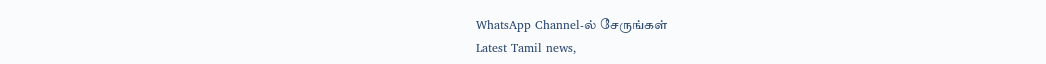WhatsApp Channel-ல் சேருங்கள்
Latest Tamil news,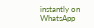instantly on WhatsApp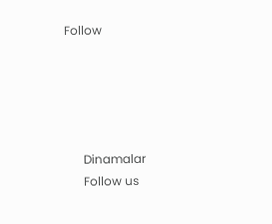Follow





      Dinamalar
      Follow us